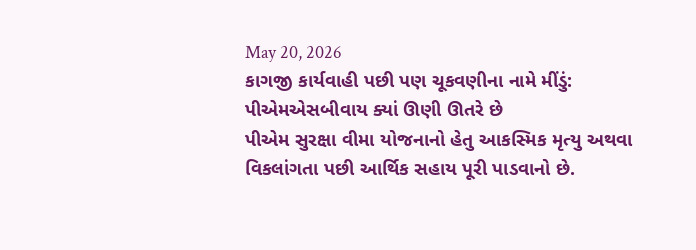May 20, 2026
કાગજી કાર્યવાહી પછી પણ ચૂકવણીના નામે મીંડું: પીએમએસબીવાય ક્યાં ઊણી ઊતરે છે
પીએમ સુરક્ષા વીમા યોજનાનો હેતુ આકસ્મિક મૃત્યુ અથવા વિકલાંગતા પછી આર્થિક સહાય પૂરી પાડવાનો છે.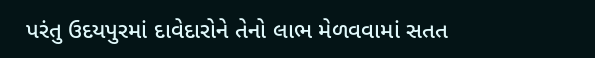પરંતુ ઉદયપુરમાં દાવેદારોને તેનો લાભ મેળવવામાં સતત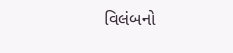વિલંબનો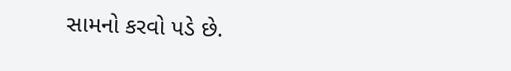સામનો કરવો પડે છે.